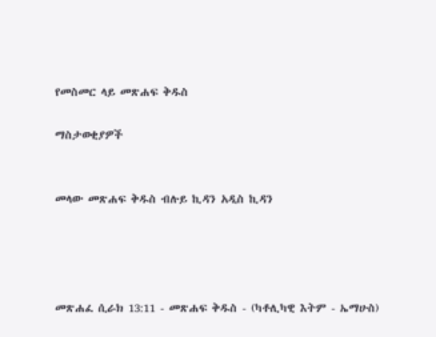የመስመር ላይ መጽሐፍ ቅዱስ

ማስታወቂያዎች


መላው መጽሐፍ ቅዱስ ብሉይ ኪዳን አዲስ ኪዳን




መጽሐፈ ሲራክ 13:11 - መጽሐፍ ቅዱስ - (ካቶሊካዊ እትም - ኤማሁስ)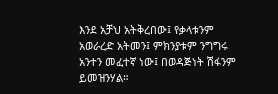እንደ አቻህ አትቅረበው፤ የቃላቱንም አወራረድ አትመን፤ ምክንያቱም ንግግሩ አንተን መፈተኛ ነው፤ በወዳጅነት ሽፋንም ይመዝንሃል።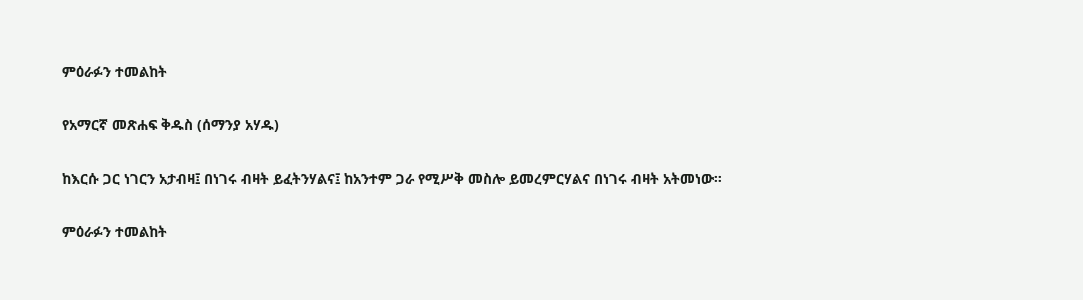ምዕራፉን ተመልከት

የአማርኛ መጽሐፍ ቅዱስ (ሰማንያ አሃዱ)

ከእርሱ ጋር ነገርን አታብዛ፤ በነገሩ ብዛት ይፈትንሃልና፤ ከአንተም ጋራ የሚሥቅ መስሎ ይመረምርሃልና በነገሩ ብዛት አትመነው።

ምዕራፉን ተመልከት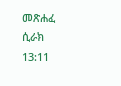መጽሐፈ ሲራክ 13:11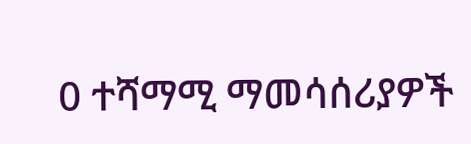0 ተሻማሚ ማመሳሰሪያዎች